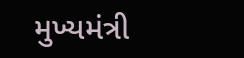મુખ્યમંત્રી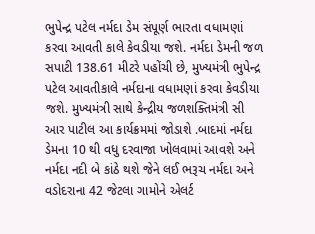ભુપેન્દ્ર પટેલ નર્મદા ડેમ સંપૂર્ણ ભારતા વધામણાં કરવા આવતી કાલે કેવડીયા જશે. નર્મદા ડેમની જળ સપાટી 138.61 મીટરે પહોંચી છે, મુખ્યમંત્રી ભુપેન્દ્ર પટેલ આવતીકાલે નર્મદાના વધામણાં કરવા કેવડીયા જશે. મુખ્યમંત્રી સાથે કેન્દ્રીય જળશક્તિમંત્રી સી આર પાટીલ આ કાર્યક્રમમાં જોડાશે .બાદમાં નર્મદા ડેમના 10 થી વધુ દરવાજા ખોલવામાં આવશે અને નર્મદા નદી બે કાંઠે થશે જેને લઈ ભરૂચ નર્મદા અને વડોદરાના 42 જેટલા ગામોને એલર્ટ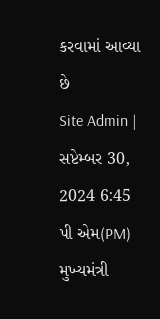કરવામાં આવ્યા છે
Site Admin | સપ્ટેમ્બર 30, 2024 6:45 પી એમ(PM)
મુખ્યમંત્રી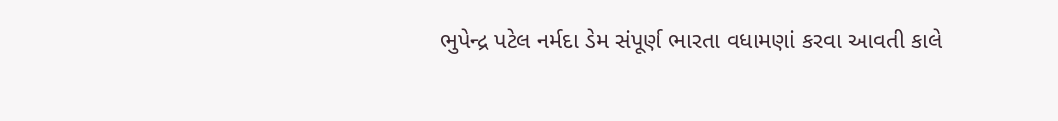ભુપેન્દ્ર પટેલ નર્મદા ડેમ સંપૂર્ણ ભારતા વધામણાં કરવા આવતી કાલે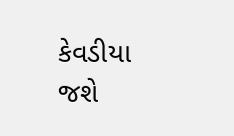કેવડીયા જશે